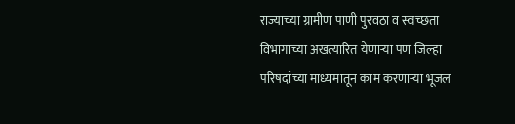राज्याच्या ग्रामीण पाणी पुरवठा व स्वच्छता विभागाच्या अखत्यारित येणाऱ्या पण जिल्हा परिषदांच्या माध्यमातून काम करणाऱ्या भूजल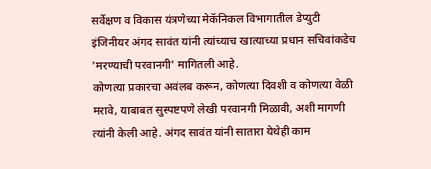सर्वेक्षण व विकास यंत्रणेच्या मेकॅनिकल विभागातील डेप्युटी इंजिनीयर अंगद सावंत यांनी त्यांच्याच खात्याच्या प्रधान सचिवांकडेच 'मरण्याची परवानगी' मागितली आहे.
कोणत्या प्रकारचा अवंलब करून, कोणत्या दिवशी व कोणत्या वेळी मरावे, याबाबत सुस्पष्टपणे लेखी परवानगी मिळावी, अशी मागणी त्यांनी केली आहे. अंगद सावंत यांनी सातारा येथेही काम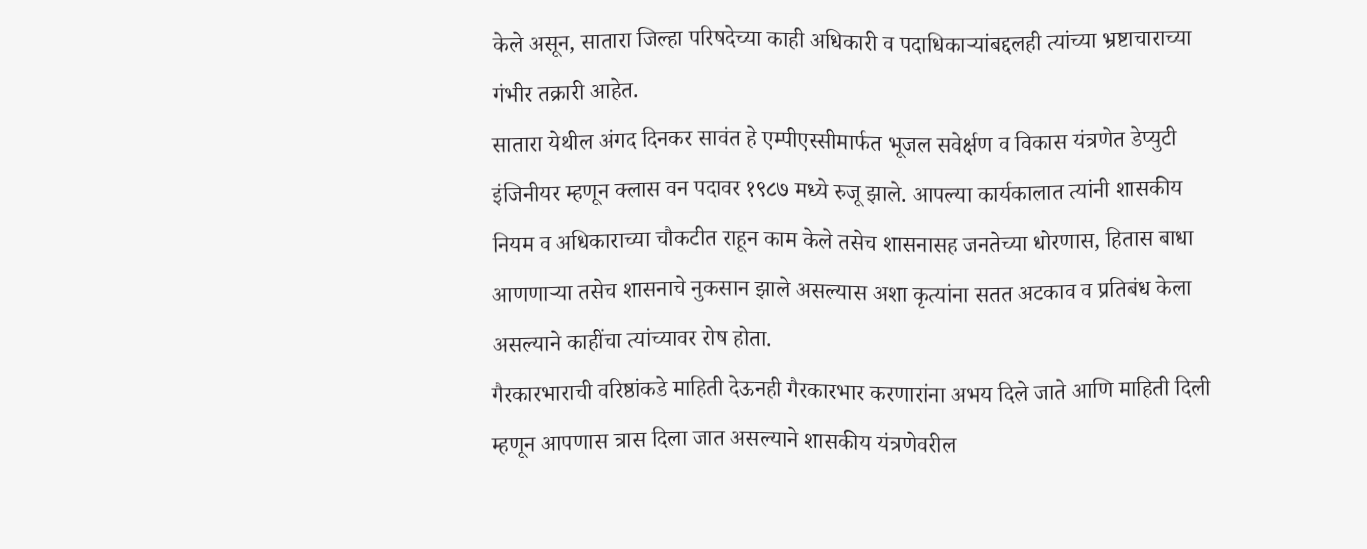केले असून, सातारा जिल्हा परिषदेच्या काही अधिकारी व पदाधिकाऱ्यांबद्दलही त्यांच्या भ्रष्टाचाराच्या गंभीर तक्रारी आहेत.
सातारा येथील अंगद दिनकर सावंत हे एम्पीएस्सीमार्फत भूजल सवेर्क्षण व विकास यंत्रणेत डेप्युटी इंजिनीयर म्हणून क्लास वन पदावर १९८७ मध्ये रुजू झाले. आपल्या कार्यकालात त्यांनी शासकीय नियम व अधिकाराच्या चौकटीत राहून काम केले तसेच शासनासह जनतेच्या धोरणास, हितास बाधा आणणाऱ्या तसेच शासनाचे नुकसान झाले असल्यास अशा कृत्यांना सतत अटकाव व प्रतिबंध केला असल्याने काहींचा त्यांच्यावर रोष होता.
गैरकारभाराची वरिष्ठांकडे माहिती देऊनही गैरकारभार करणारांना अभय दिले जाते आणि माहिती दिली म्हणून आपणास त्रास दिला जात असल्याने शासकीय यंत्रणेवरील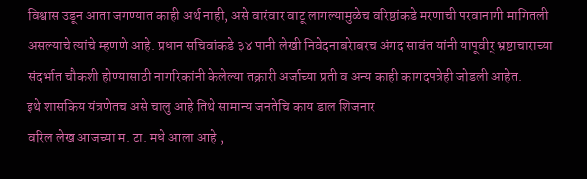विश्वास उडून आता जगण्यात काही अर्थ नाही, असे वारंवार वाटू लागल्यामुळेच वरिष्ठांकडे मरणाची परवानागी मागितली असल्याचे त्यांचे म्हणणे आहे. प्रधान सचिवांकडे ३४ पानी लेखी निवेदनाबरेाबरच अंगद सावंत यांनी यापूवीर् भ्रष्टाचाराच्या संदर्भात चौकशी होण्यासाठी नागरिकांनी केलेल्या तक्रारी अर्जाच्या प्रती व अन्य काही कागदपत्रेही जोडली आहेत.
इथे शासकिय यंत्रणेतच असे चालु आहे तिथे सामान्य जनतेचि काय डाल शिजनार
वरिल लेख आजच्या म. टा. मधे आला आहे ,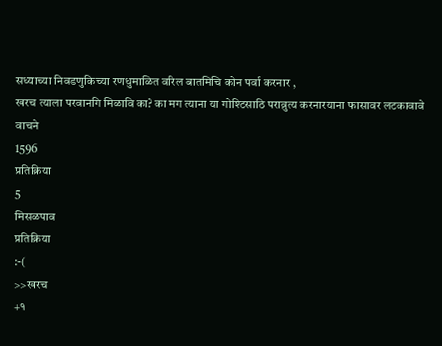सध्याच्या निवडणुकिच्या रणधुमाळित वरिल बातमिचि कोन पर्वा करनार ,
खरच त्याला परवानगि मिळावि का? का मग त्याना या गोश्टिसाठि पराव्रुत्य करनारयाना फासावर लटकावावे
वाचने
1596
प्रतिक्रिया
5
मिसळपाव
प्रतिक्रिया
:-(
>>खरच
+१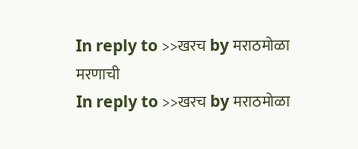In reply to >>खरच by मराठमोळा
मरणाची
In reply to >>खरच by मराठमोळा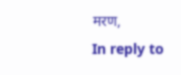मरण,
In reply to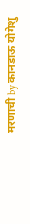मरणाची by कानडाऊ योगेशु